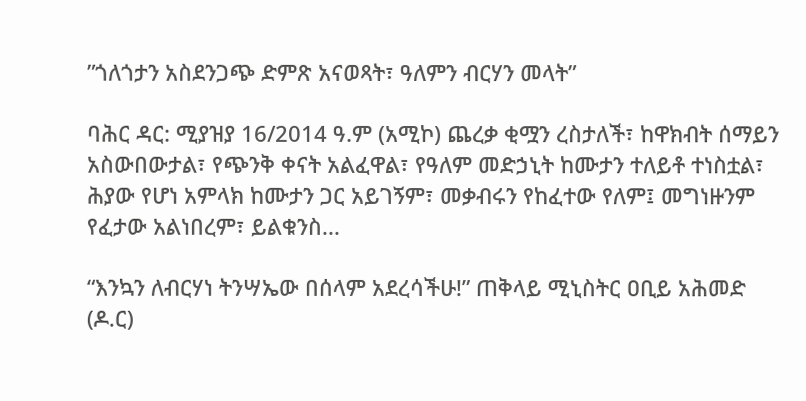ʺጎለጎታን አስደንጋጭ ድምጽ አናወጻት፣ ዓለምን ብርሃን መላት”

ባሕር ዳር: ሚያዝያ 16/2014 ዓ.ም (አሚኮ) ጨረቃ ቂሟን ረስታለች፣ ከዋክብት ሰማይን አስውበውታል፣ የጭንቅ ቀናት አልፈዋል፣ የዓለም መድኃኒት ከሙታን ተለይቶ ተነስቷል፣ ሕያው የሆነ አምላክ ከሙታን ጋር አይገኝም፣ መቃብሩን የከፈተው የለም፤ መግነዙንም የፈታው አልነበረም፣ ይልቁንስ...

“እንኳን ለብርሃነ ትንሣኤው በሰላም አደረሳችሁ!” ጠቅላይ ሚኒስትር ዐቢይ አሕመድ (ዶ.ር)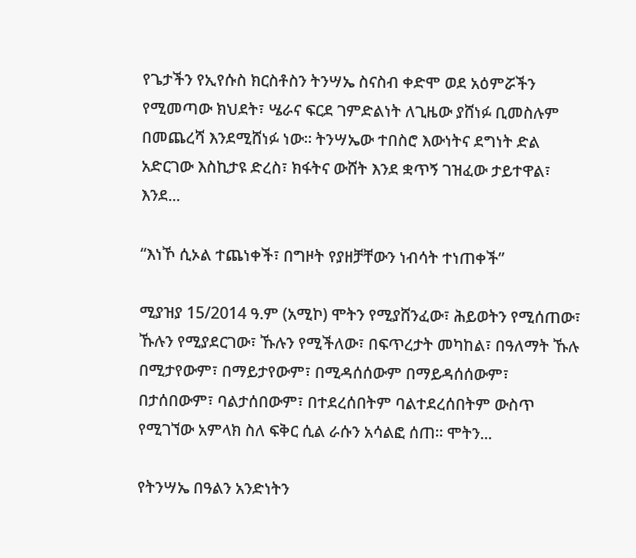የጌታችን የኢየሱስ ክርስቶስን ትንሣኤ ስናስብ ቀድሞ ወደ አዕምሯችን የሚመጣው ክህደት፣ ሤራና ፍርደ ገምድልነት ለጊዜው ያሸነፉ ቢመስሉም በመጨረሻ እንደሚሸነፉ ነው። ትንሣኤው ተበስሮ እውነትና ደግነት ድል አድርገው እስኪታዩ ድረስ፣ ክፋትና ውሸት እንደ ቋጥኝ ገዝፈው ታይተዋል፣ እንደ...

“እነኾ ሲኦል ተጨነቀች፣ በግዞት የያዘቻቸውን ነብሳት ተነጠቀች”

ሚያዝያ 15/2014 ዓ.ም (አሚኮ) ሞትን የሚያሸንፈው፣ ሕይወትን የሚሰጠው፣ ኹሉን የሚያደርገው፣ ኹሉን የሚችለው፣ በፍጥረታት መካከል፣ በዓለማት ኹሉ በሚታየውም፣ በማይታየውም፣ በሚዳሰሰውም በማይዳሰሰውም፣ በታሰበውም፣ ባልታሰበውም፣ በተደረሰበትም ባልተደረሰበትም ውስጥ የሚገኘው አምላክ ስለ ፍቅር ሲል ራሱን አሳልፎ ሰጠ፡፡ ሞትን...

የትንሣኤ በዓልን አንድነትን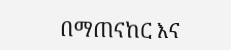በማጠናከር እና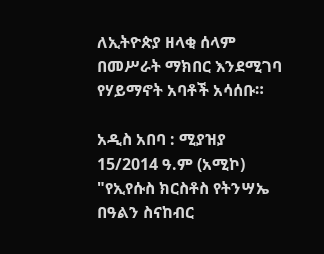ለኢትዮጵያ ዘላቂ ሰላም በመሥራት ማክበር እንደሚገባ የሃይማኖት አባቶች አሳሰቡ።

አዲስ አበባ : ሚያዝያ 15/2014 ዓ.ም (አሚኮ) "የኢየሱስ ክርስቶስ የትንሣኤ በዓልን ስናከብር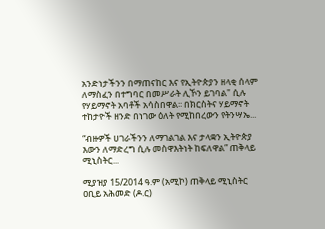አንድነታችንን በማጠናከር እና የኢትዮጵያን ዘላቂ ሰላም ለማስፈን በተግባር በመሥራት ሊኾን ይገባል" ሲሉ የሃይማኖት አባቶች አሳስበዋል፡፡ በክርስትና ሃይማኖት ተከታዮች ዘንድ በነገው ዕለት የሚከበረውን የትንሣኤ...

“ብዙዎች ሀገራችንን ለማገልገል እና ታላቋን ኢትዮጵያ እውን ለማድረግ ሲሉ መስዋእትነት ከፍለዋል” ጠቅላይ ሚኒስትር...

ሚያዝያ 15/2014 ዓ.ም (አሚኮ) ጠቅላይ ሚኒስትር ዐቢይ አሕመድ (ዶ.ር)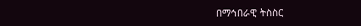በማኅበራዊ ትስስር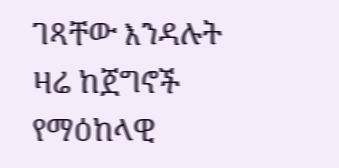ገጻቸው እንዳሉት ዛሬ ከጀግኖች የማዕከላዊ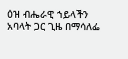ዕዝ ብሔራዊ ኀይላችን አባላት ጋር ጊዜ በማሳለፌ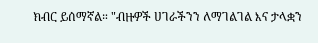ክብር ይሰማኛል። "ብዙዎች ሀገራችንን ለማገልገል እና ታላቋን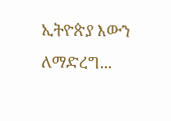ኢትዮጵያ እውን ለማድረግ...